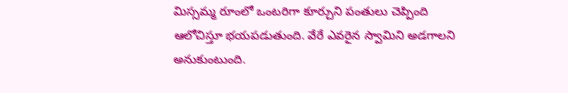మిస్సమ్మ రూంలో ఒంటరిగా కూర్చుని పంతులు చెప్పింది ఆలోచిస్తూ భయపడుతుంది. వేరే ఎవరైన స్వామిని అడగాలని అనుకుంటుంది.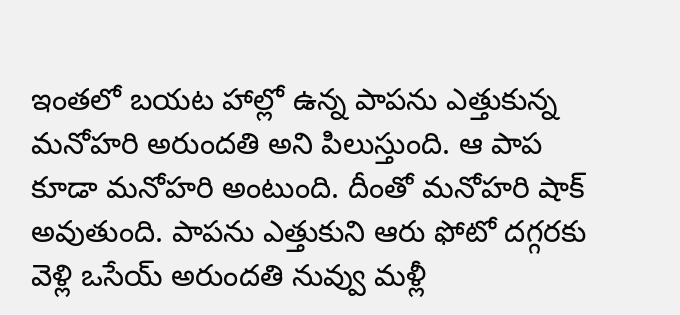ఇంతలో బయట హాల్లో ఉన్న పాపను ఎత్తుకున్న మనోహరి అరుందతి అని పిలుస్తుంది. ఆ పాప కూడా మనోహరి అంటుంది. దీంతో మనోహరి షాక్ అవుతుంది. పాపను ఎత్తుకుని ఆరు ఫోటో దగ్గరకు వెళ్లి ఒసేయ్ అరుందతి నువ్వు మళ్లీ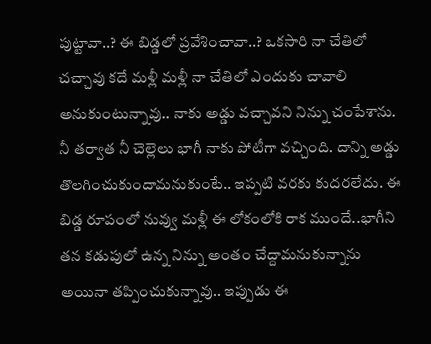పుట్టావా..? ఈ బిడ్డలో ప్రవేశించావా..? ఒకసారి నా చేతిలో చచ్చావు కదే మళ్లీ మళ్లీ నా చేతిలో ఎందుకు చావాలి అనుకుంటున్నావు.. నాకు అడ్డు వచ్చావని నిన్ను చంపేశాను. నీ తర్వాత నీ చెల్లెలు భాగీ నాకు పోటీగా వచ్చింది. దాన్ని అడ్డు తొలగించుకుందామనుకుంటే.. ఇప్పటి వరకు కుదరలేదు. ఈ బిడ్డ రూపంలో నువ్వు మళ్లీ ఈ లోకంలోకి రాక ముందే..భాగీని తన కడుపులో ఉన్న నిన్ను అంతం చేద్దామనుకున్నాను అయినా తప్పించుకున్నావు.. ఇప్పుడు ఈ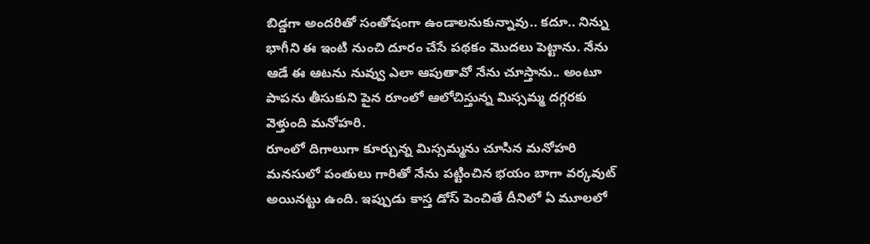బిడ్డగా అందరితో సంతోషంగా ఉండాలనుకున్నావు.. కదూ.. నిన్ను భాగీని ఈ ఇంటి నుంచి దూరం చేసే పథకం మొదలు పెట్టాను. నేను ఆడే ఈ ఆటను నువ్వు ఎలా ఆపుతావో నేను చూస్తాను.. అంటూ పాపను తీసుకుని పైన రూంలో ఆలోచిస్తున్న మిస్సమ్మ దగ్గరకు వెళ్తుంది మనోహరి.
రూంలో దిగాలుగా కూర్చున్న మిస్సమ్మను చూసిన మనోహరి మనసులో పంతులు గారితో నేను పట్టించిన భయం బాగా వర్కవుట్ అయినట్టు ఉంది. ఇప్పుడు కాస్త డోస్ పెంచితే దీనిలో ఏ మూలలో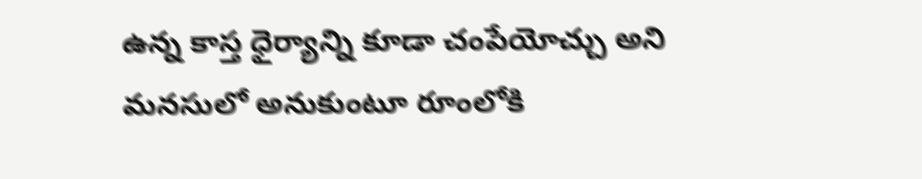ఉన్న కాస్త ధైర్యాన్ని కూడా చంపేయోచ్చు అని మనసులో అనుకుంటూ రూంలోకి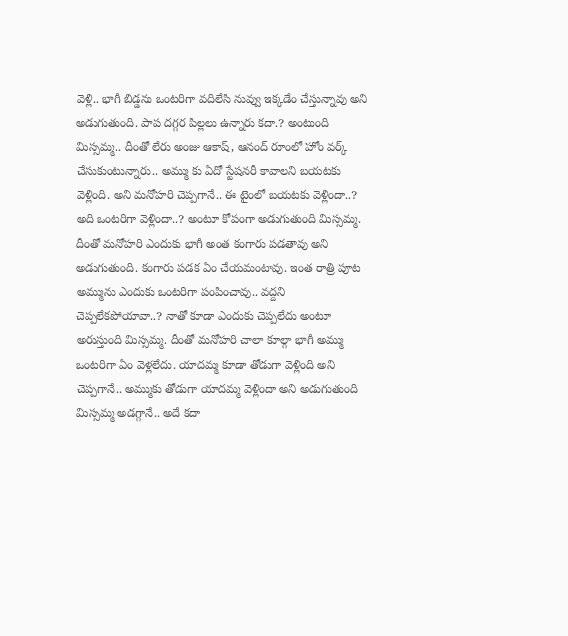వెళ్లి.. భాగీ బిడ్డను ఒంటరిగా వదిలేసి నువ్వు ఇక్కడేం చేస్తున్నావు అని అడుగుతుంది. పాప దగ్గర పిల్లలు ఉన్నారు కదా.? అంటుంది మిస్సమ్మ.. దీంతో లేరు అంజు ఆకాష్, ఆనంద్ రూంలో హోం వర్క్ చేసుకుంటున్నారు.. అమ్ము కు ఏదో స్టేషనరీ కావాలని బయటకు వెళ్లింది. అని మనోహరి చెప్పగానే.. ఈ టైంలో బయటకు వెళ్లిందా..? అది ఒంటరిగా వెళ్లిందా..? అంటూ కోపంగా అడుగుతుంది మిస్సమ్మ.
దీంతో మనోహరి ఎందుకు భాగీ అంత కంగారు పడతావు అని అడుగుతుంది. కంగారు పడక ఏం చేయమంటావు. ఇంత రాత్రి పూట అమ్మును ఎందుకు ఒంటరిగా పంపించావు.. వద్దని చెప్పలేకపోయావా..? నాతో కూడా ఎందుకు చెప్పలేదు అంటూ అరుస్తుంది మిస్సమ్మ. దీంతో మనోహరి చాలా కూల్గా భాగీ అమ్ము ఒంటరిగా ఏం వెళ్లలేదు. యాదమ్మ కూడా తోడుగా వెళ్లింది అని చెప్పగానే.. అమ్ముకు తోడుగా యాదమ్మ వెళ్లిందా అని అడుగుతుంది మిస్సమ్మ అడగ్గానే.. అదే కదా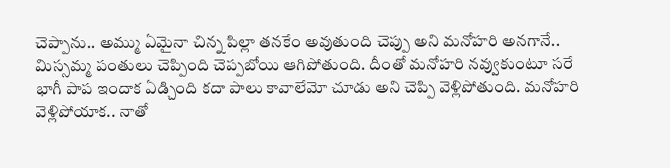చెప్పాను.. అమ్ము ఏమైనా చిన్న పిల్లా తనకేం అవుతుంది చెప్పు అని మనోహరి అనగానే.. మిస్సమ్మ పంతులు చెప్పింది చెప్పబోయి ఆగిపోతుంది. దీంతో మనోహరి నవ్వుకుంటూ సరే భాగీ పాప ఇందాక ఏడ్చింది కదా పాలు కావాలేమో చూడు అని చెప్పి వెళ్లిపోతుంది. మనోహరి వెళ్లిపోయాక.. నాతో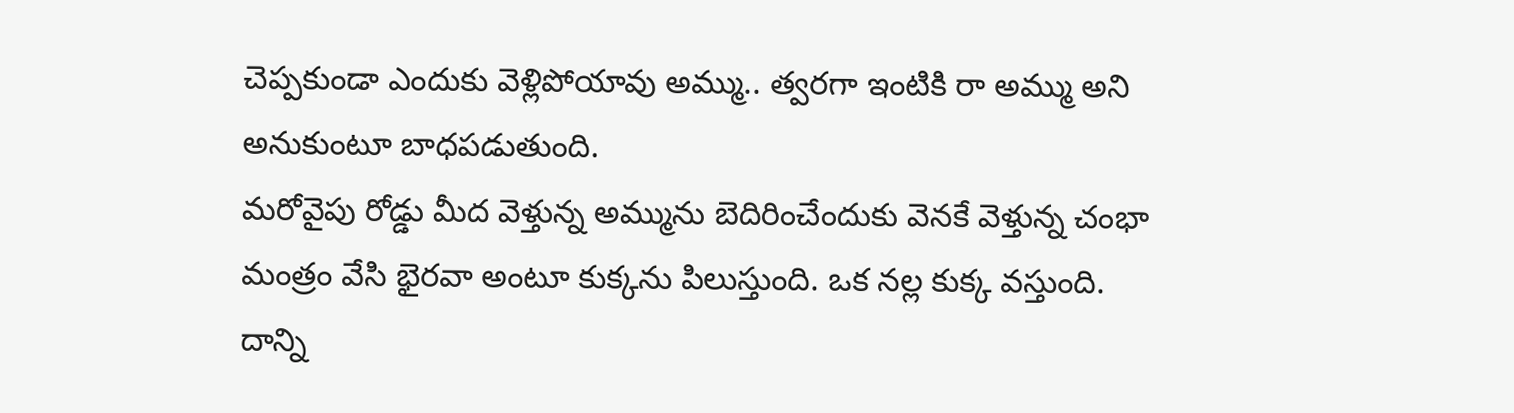చెప్పకుండా ఎందుకు వెళ్లిపోయావు అమ్ము.. త్వరగా ఇంటికి రా అమ్ము అని అనుకుంటూ బాధపడుతుంది.
మరోవైపు రోడ్డు మీద వెళ్తున్న అమ్మును బెదిరించేందుకు వెనకే వెళ్తున్న చంభా మంత్రం వేసి భైరవా అంటూ కుక్కను పిలుస్తుంది. ఒక నల్ల కుక్క వస్తుంది. దాన్ని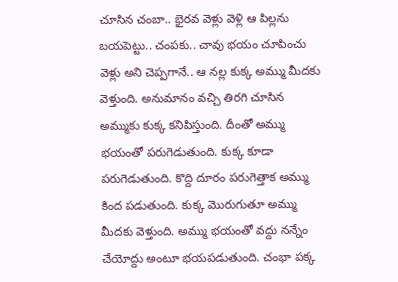చూసిన చంబా.. భైరవ వెళ్లు వెళ్లి ఆ పిల్లను బయపెట్టు.. చంపకు.. చావు భయం చూపించు వెళ్లు అని చెప్పగానే.. ఆ నల్ల కుక్క అమ్ము మీదకు వెళ్తుంది. అనుమానం వచ్చి తిరగి చూసిన అమ్ముకు కుక్క కనిపిస్తుంది. దీంతో అమ్ము భయంతో పరుగెడుతుంది. కుక్క కూడా పరుగెడుతుంది. కొద్ది దూరం పరుగెత్తాక అమ్ము కింద పడుతుంది. కుక్క మొరుగుతూ అమ్ము మీదకు వెళ్తుంది. అమ్ము భయంతో వద్దు నన్నేం చేయోద్దు అంటూ భయపడుతుంది. చంభా పక్క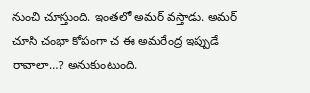నుంచి చూస్తుంది. ఇంతలో అమర్ వస్తాడు. అమర్ చూసి చంభా కోపంగా చ ఈ అమరేంద్ర ఇప్పుడే రావాలా…? అనుకుంటుంది.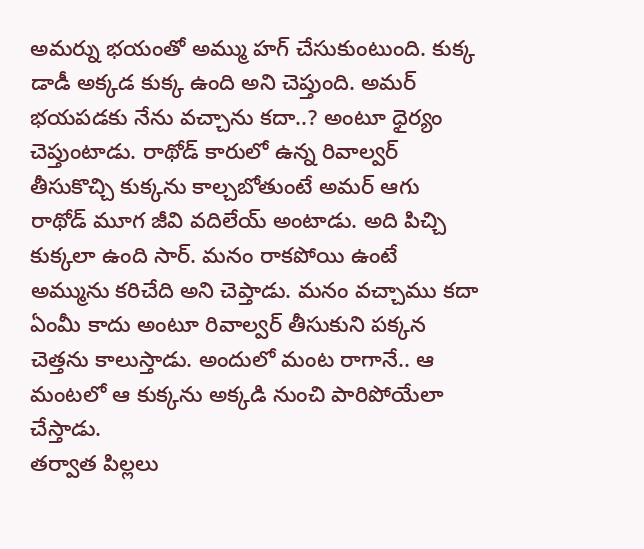అమర్ను భయంతో అమ్ము హగ్ చేసుకుంటుంది. కుక్క డాడీ అక్కడ కుక్క ఉంది అని చెప్తుంది. అమర్ భయపడకు నేను వచ్చాను కదా..? అంటూ ధైర్యం చెప్తుంటాడు. రాథోడ్ కారులో ఉన్న రివాల్వర్ తీసుకొచ్చి కుక్కను కాల్చబోతుంటే అమర్ ఆగు రాథోడ్ మూగ జీవి వదిలేయ్ అంటాడు. అది పిచ్చి కుక్కలా ఉంది సార్. మనం రాకపోయి ఉంటే అమ్మును కరిచేది అని చెప్తాడు. మనం వచ్చాము కదా ఏంమీ కాదు అంటూ రివాల్వర్ తీసుకుని పక్కన చెత్తను కాలుస్తాడు. అందులో మంట రాగానే.. ఆ మంటలో ఆ కుక్కను అక్కడి నుంచి పారిపోయేలా చేస్తాడు.
తర్వాత పిల్లలు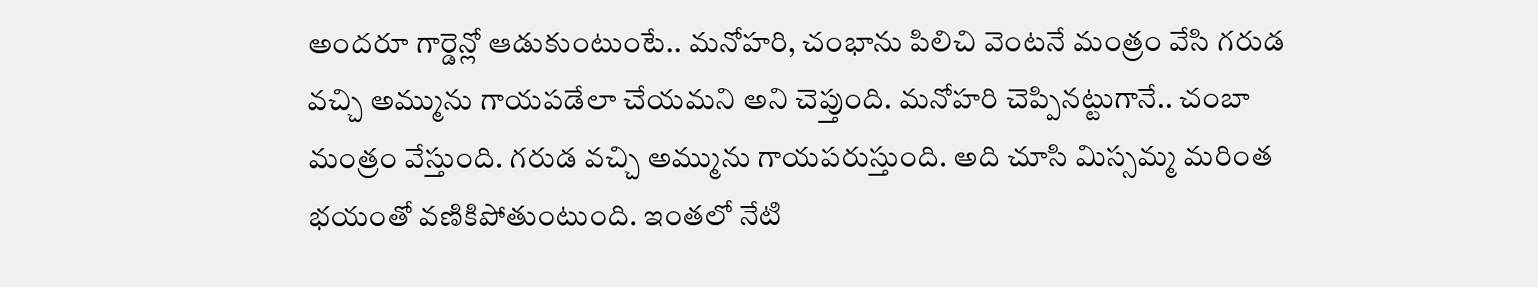అందరూ గార్డెన్లో ఆడుకుంటుంటే.. మనోహరి, చంభాను పిలిచి వెంటనే మంత్రం వేసి గరుడ వచ్చి అమ్మును గాయపడేలా చేయమని అని చెప్తుంది. మనోహరి చెప్పినట్టుగానే.. చంబా మంత్రం వేస్తుంది. గరుడ వచ్చి అమ్మును గాయపరుస్తుంది. అది చూసి మిస్సమ్మ మరింత భయంతో వణికిపోతుంటుంది. ఇంతలో నేటి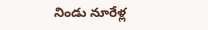నిండు నూరేళ్ల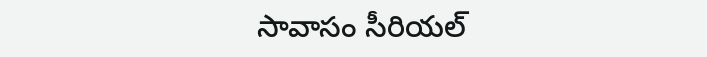సావాసం సీరియల్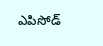ఎపిసోడ్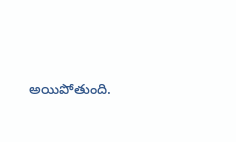అయిపోతుంది.